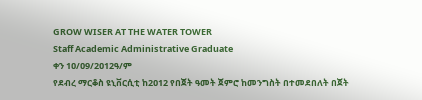GROW WISER AT THE WATER TOWER
Staff Academic Administrative Graduate
ቀን 1ዐ/ዐ9/2ዐ12ዓ/ም
የደብረ ማርቆስ ዩኒቨርሲቲ ከ2ዐ12 የበጀት ዓመት ጀምሮ ከመንግስት በተመደበለት በጀት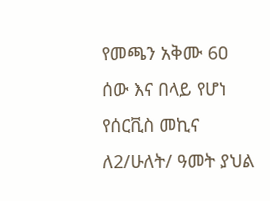የመጫን አቅሙ 6ዐ ሰው እና በላይ የሆነ የሰርቪስ መኪና ለ2/ሁለት/ ዓመት ያህል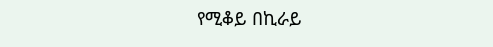የሚቆይ በኪራይ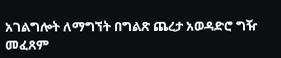አገልግሎት ለማግኘት በግልጽ ጨረታ አወዳድሮ ግዥ መፈጸም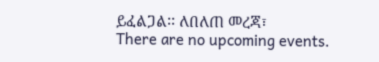ይፈልጋል፡፡ ለበለጠ መረጃ፣
There are no upcoming events.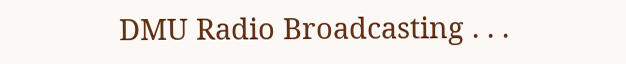DMU Radio Broadcasting . . .